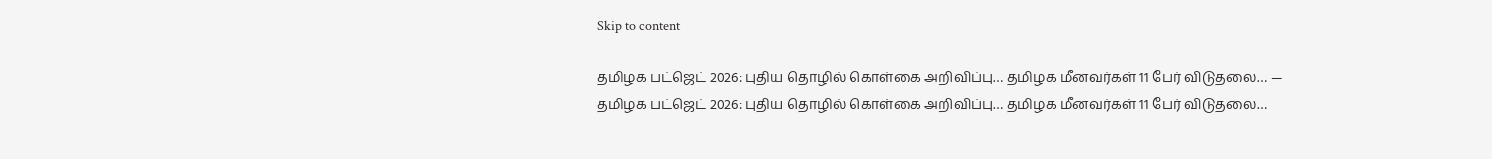Skip to content

தமிழக பட்ஜெட் 2026: புதிய தொழில் கொள்கை அறிவிப்பு… தமிழக மீனவர்கள் 11 பேர் விடுதலை… — தமிழக பட்ஜெட் 2026: புதிய தொழில் கொள்கை அறிவிப்பு… தமிழக மீனவர்கள் 11 பேர் விடுதலை…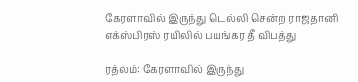கேரளாவில் இருந்து டெல்லி சென்ற ராஜதானி எக்ஸ்பிரஸ் ரயிலில் பயங்கர தீ விபத்து

ரத்லம்: கேரளாவில் இருந்து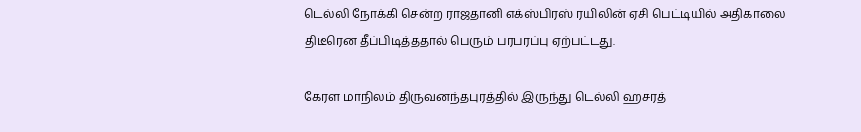டெல்லி நோக்கி சென்ற ராஜதானி எக்ஸ்பிரஸ் ரயிலின் ஏசி பெட்டியில் அதிகாலை திடீரென தீப்பிடித்ததால் பெரும் பரபரப்பு ஏற்பட்டது.

கேரள மாநிலம் திருவனந்தபுரத்தில் இருந்து டெல்லி ஹசரத்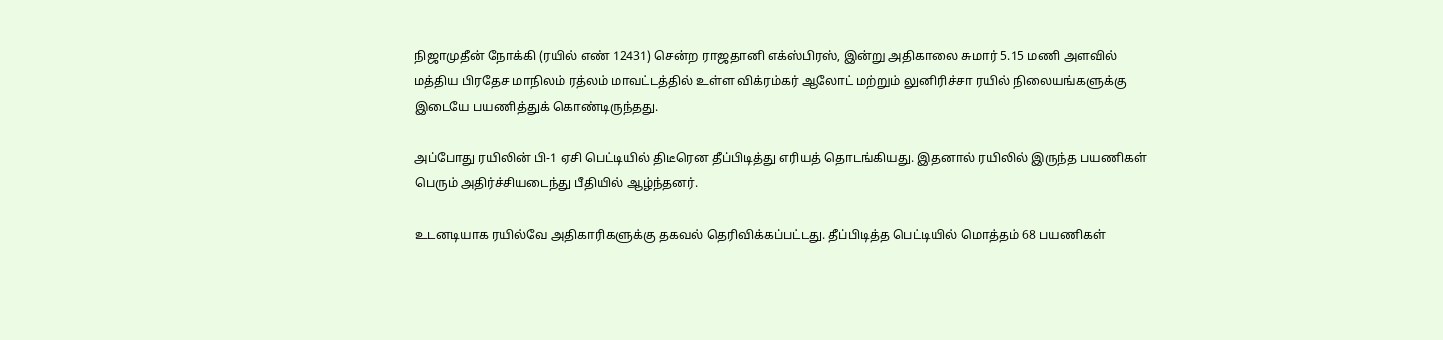நிஜாமுதீன் நோக்கி (ரயில் எண் 12431) சென்ற ராஜதானி எக்ஸ்பிரஸ், இன்று அதிகாலை சுமார் 5.15 மணி அளவில் மத்திய பிரதேச மாநிலம் ரத்லம் மாவட்டத்தில் உள்ள விக்ரம்கர் ஆலோட் மற்றும் லுனிரிச்சா ரயில் நிலையங்களுக்கு இடையே பயணித்துக் கொண்டிருந்தது.

அப்போது ரயிலின் பி-1 ஏசி பெட்டியில் திடீரென தீப்பிடித்து எரியத் தொடங்கியது. இதனால் ரயிலில் இருந்த பயணிகள் பெரும் அதிர்ச்சியடைந்து பீதியில் ஆழ்ந்தனர்.

உடனடியாக ரயில்வே அதிகாரிகளுக்கு தகவல் தெரிவிக்கப்பட்டது. தீப்பிடித்த பெட்டியில் மொத்தம் 68 பயணிகள்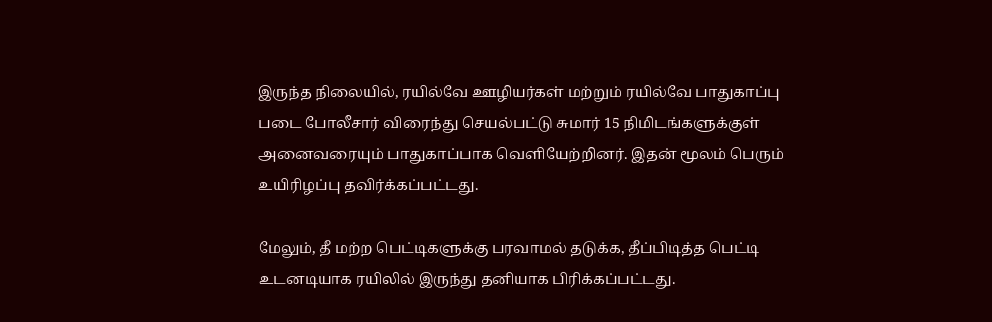இருந்த நிலையில், ரயில்வே ஊழியர்கள் மற்றும் ரயில்வே பாதுகாப்பு படை போலீசார் விரைந்து செயல்பட்டு சுமார் 15 நிமிடங்களுக்குள் அனைவரையும் பாதுகாப்பாக வெளியேற்றினர். இதன் மூலம் பெரும் உயிரிழப்பு தவிர்க்கப்பட்டது.

மேலும், தீ மற்ற பெட்டிகளுக்கு பரவாமல் தடுக்க, தீப்பிடித்த பெட்டி உடனடியாக ரயிலில் இருந்து தனியாக பிரிக்கப்பட்டது.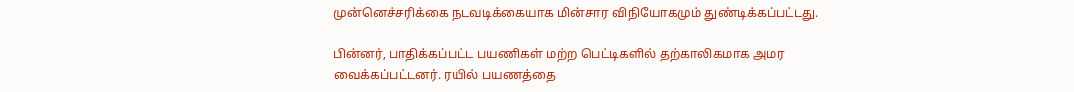முன்னெச்சரிக்கை நடவடிக்கையாக மின்சார விநியோகமும் துண்டிக்கப்பட்டது.

பின்னர், பாதிக்கப்பட்ட பயணிகள் மற்ற பெட்டிகளில் தற்காலிகமாக அமர வைக்கப்பட்டனர். ரயில் பயணத்தை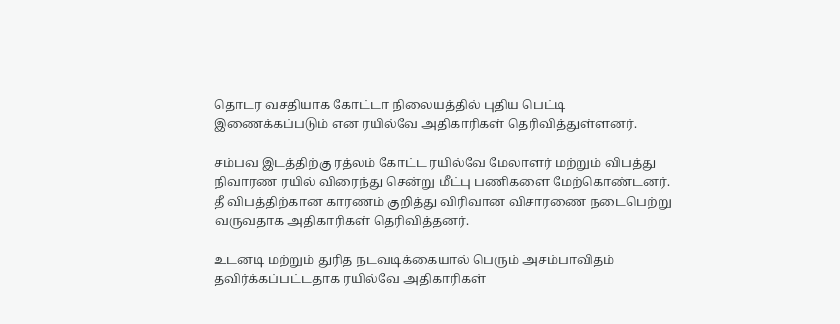தொடர வசதியாக கோட்டா நிலையத்தில் புதிய பெட்டி இணைக்கப்படும் என ரயில்வே அதிகாரிகள் தெரிவித்துள்ளனர்.

சம்பவ இடத்திற்கு ரத்லம் கோட்ட ரயில்வே மேலாளர் மற்றும் விபத்து நிவாரண ரயில் விரைந்து சென்று மீட்பு பணிகளை மேற்கொண்டனர். தீ விபத்திற்கான காரணம் குறித்து விரிவான விசாரணை நடைபெற்று வருவதாக அதிகாரிகள் தெரிவித்தனர்.

உடனடி மற்றும் துரித நடவடிக்கையால் பெரும் அசம்பாவிதம் தவிர்க்கப்பட்டதாக ரயில்வே அதிகாரிகள்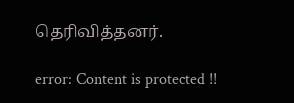தெரிவித்தனர்.

error: Content is protected !!